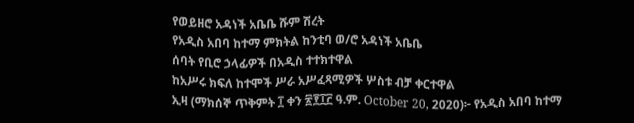የወይዘሮ አዳነች አቤቤ ሹም ሽረት
የአዲስ አበባ ከተማ ምክትል ከንቲባ ወ/ሮ አዳነች አቤቤ
ሰባት የቢሮ ኃላፊዎች በአዲስ ተተክተዋል
ከአሥሩ ክፍለ ከተሞች ሥራ አሥፈጻሚዎች ሦስቱ ብቻ ቀርተዋል
ኢዛ (ማክሰኞ ጥቅምት ፲ ቀን ፳፻፲፫ ዓ.ም. October 20, 2020)፦ የአዲስ አበባ ከተማ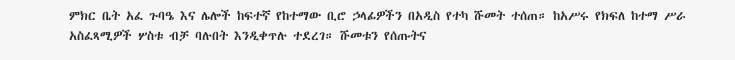ምክር ቤት አፈ ጉባዔ እና ሌሎች ከፍተኛ የከተማው ቢሮ ኃላፊዎችን በአዲስ የተካ ሹመት ተሰጠ። ከአሥሩ የክፍለ ከተማ ሥራ አስፈጻሚዎች ሦስቱ ብቻ ባሉበት እንዲቀጥሉ ተደረገ። ሹመቱን የሰጡትና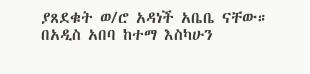ያጸደቁት ወ/ሮ አዳነች አቤቤ ናቸው።
በአዲስ አበባ ከተማ እስካሁን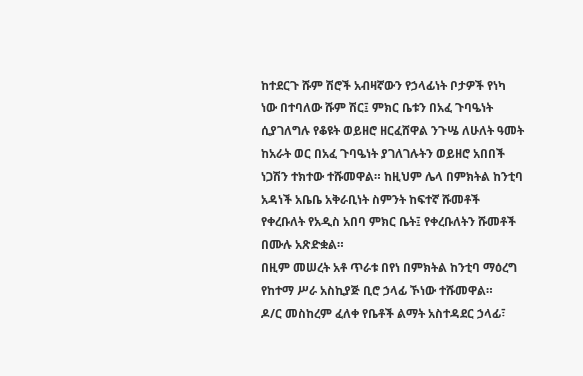ከተደርጉ ሹም ሽሮች አብዛኛውን የኃላፊነት ቦታዎች የነካ ነው በተባለው ሹም ሽር፤ ምክር ቤቱን በአፈ ጉባዔነት ሲያገለግሉ የቆዩት ወይዘሮ ዘርፈሸዋል ንጉሤ ለሁለት ዓመት ከአራት ወር በአፈ ጉባዔነት ያገለገሉትን ወይዘሮ አበበች ነጋሽን ተክተው ተሹመዋል። ከዚህም ሌላ በምክትል ከንቲባ አዳነች አቤቤ አቅራቢነት ስምንት ከፍተኛ ሹመቶች የቀረቡለት የአዲስ አበባ ምክር ቤት፤ የቀረቡለትን ሹመቶች በሙሉ አጽድቋል።
በዚም መሠረት አቶ ጥራቱ በየነ በምክትል ከንቲባ ማዕረግ የከተማ ሥራ አስኪያጅ ቢሮ ኃላፊ ኾነው ተሹመዋል።
ዶ/ር መስከረም ፈለቀ የቤቶች ልማት አስተዳደር ኃላፊ፣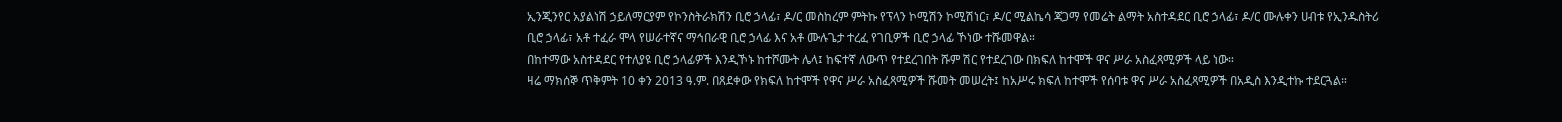ኢንጂንየር አያልነሽ ኃይለማርያም የኮንስትራክሽን ቢሮ ኃላፊ፣ ዶ/ር መስከረም ምትኩ የፕላን ኮሚሽን ኮሚሽነር፣ ዶ/ር ሚልኬሳ ጃጋማ የመሬት ልማት አስተዳደር ቢሮ ኃላፊ፣ ዶ/ር ሙሉቀን ሀብቱ የኢንዱስትሪ ቢሮ ኃላፊ፣ አቶ ተፈራ ሞላ የሠራተኛና ማኅበራዊ ቢሮ ኃላፊ እና አቶ ሙሉጌታ ተረፈ የገቢዎች ቢሮ ኃላፊ ኾነው ተሹመዋል።
በከተማው አስተዳደር የተለያዩ ቢሮ ኃላፊዎች እንዲኾኑ ከተሾሙት ሌላ፤ ከፍተኛ ለውጥ የተደረገበት ሹም ሽር የተደረገው በክፍለ ከተሞች ዋና ሥራ አስፈጻሚዎች ላይ ነው።
ዛሬ ማክሰኞ ጥቅምት 10 ቀን 2013 ዓ.ም. በጸደቀው የክፍለ ከተሞች የዋና ሥራ አስፈጻሚዎች ሹመት መሠረት፤ ከአሥሩ ክፍለ ከተሞች የሰባቱ ዋና ሥራ አስፈጻሚዎች በአዲስ እንዲተኩ ተደርጓል።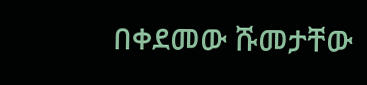በቀደመው ሹመታቸው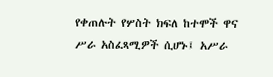የቀጠሉት የሦስት ክፍለ ከተሞች ዋና ሥራ አስፈጻሚዎች ሲሆኑ፤ አሥራ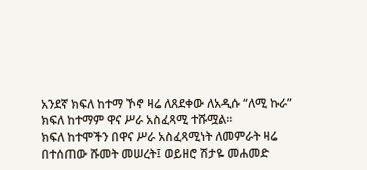አንደኛ ክፍለ ከተማ ኾኖ ዛሬ ለጸደቀው ለአዲሱ “ለሚ ኩራ” ክፍለ ከተማም ዋና ሥራ አስፈጻሚ ተሹሟል።
ክፍለ ከተሞችን በዋና ሥራ አስፈጻሚነት ለመምራት ዛሬ በተሰጠው ሹመት መሠረት፤ ወይዘሮ ሽታዬ መሐመድ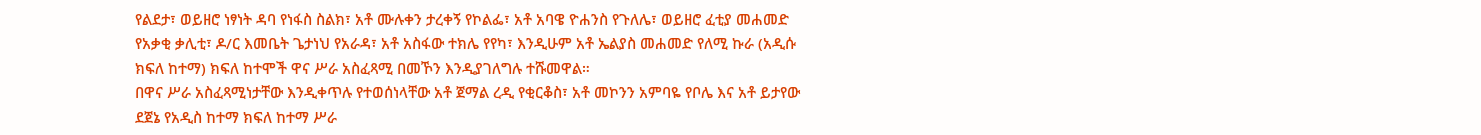የልደታ፣ ወይዘሮ ነፃነት ዳባ የነፋስ ስልክ፣ አቶ ሙሉቀን ታረቀኝ የኮልፌ፣ አቶ አባዌ ዮሐንስ የጉለሌ፣ ወይዘሮ ፈቲያ መሐመድ የአቃቂ ቃሊቲ፣ ዶ/ር እመቤት ጌታነህ የአራዳ፣ አቶ አስፋው ተክሌ የየካ፣ እንዲሁም አቶ ኤልያስ መሐመድ የለሚ ኩራ (አዲሱ ክፍለ ከተማ) ክፍለ ከተሞች ዋና ሥራ አስፈጻሚ በመኾን እንዲያገለግሉ ተሹመዋል።
በዋና ሥራ አስፈጻሚነታቸው እንዲቀጥሉ የተወሰነላቸው አቶ ጀማል ረዲ የቂርቆስ፣ አቶ መኮንን አምባዬ የቦሌ እና አቶ ይታየው ደጀኔ የአዲስ ከተማ ክፍለ ከተማ ሥራ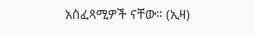አስፈጻሚዎች ናቸው። (ኢዛ)